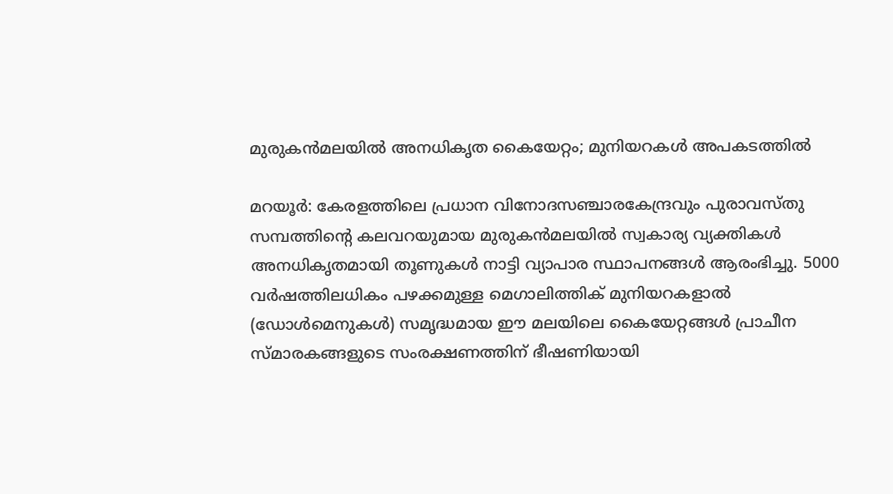മുരുകൻമലയിൽ അനധികൃത കൈയേറ്റം; മുനിയറകൾ അപകടത്തിൽ

മറയൂർ: കേരളത്തിലെ പ്രധാന വിനോദസഞ്ചാരകേന്ദ്രവും പുരാവസ്തു സമ്പത്തിന്‍റെ കലവറയുമായ മുരുകൻമലയിൽ സ്വകാര്യ വ്യക്തികൾ അനധികൃതമായി തൂണുകൾ നാട്ടി വ്യാപാര സ്ഥാപനങ്ങൾ ആരംഭിച്ചു. 5000 വർഷത്തിലധികം പഴക്കമുള്ള മെഗാലിത്തിക് മുനിയറകളാൽ (ഡോൾമെനുകൾ) സമൃദ്ധമായ ഈ മലയിലെ കൈയേറ്റങ്ങൾ പ്രാചീന സ്മാരകങ്ങളുടെ സംരക്ഷണത്തിന് ഭീഷണിയായി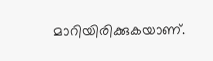മാറിയിരിക്കുകയാണ്.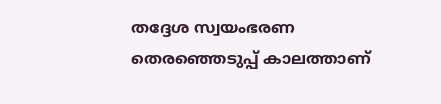തദ്ദേശ സ്വയംഭരണ തെരഞ്ഞെടുപ്പ് കാലത്താണ്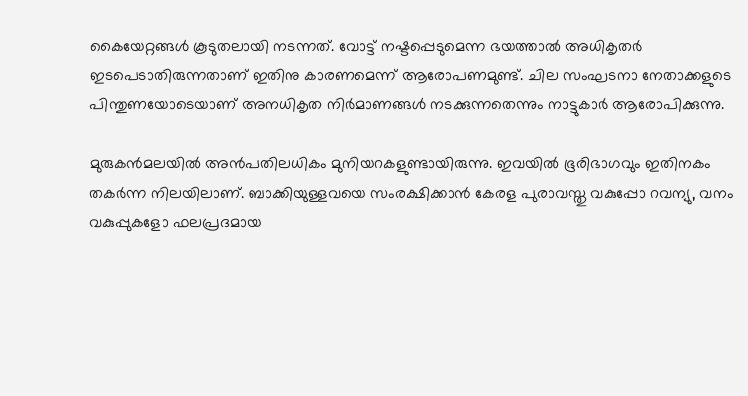കൈയേറ്റങ്ങൾ കൂടുതലായി നടന്നത്. വോട്ട് നഷ്ടപ്പെടുമെന്ന ഭയത്താൽ അധികൃതർ ഇടപെടാതിരുന്നതാണ് ഇതിനു കാരണമെന്ന് ആരോപണമുണ്ട്. ചില സംഘടനാ നേതാക്കളുടെ പിന്തുണയോടെയാണ് അനധികൃത നിർമാണങ്ങൾ നടക്കുന്നതെന്നും നാട്ടുകാർ ആരോപിക്കുന്നു.

മുരുകൻമലയിൽ അൻപതിലധികം മുനിയറകളുണ്ടായിരുന്നു. ഇവയിൽ ഭൂരിഭാഗവും ഇതിനകം തകർന്ന നിലയിലാണ്. ബാക്കിയുള്ളവയെ സംരക്ഷിക്കാൻ കേരള പുരാവസ്തു വകുപ്പോ റവന്യു, വനം വകുപ്പുകളോ ഫലപ്രദമായ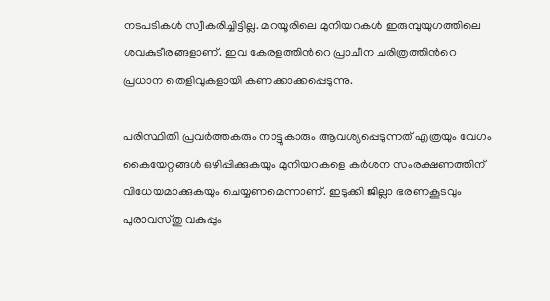നടപടികൾ സ്വീകരിച്ചിട്ടില്ല. മറയൂരിലെ മുനിയറകൾ ഇരുമ്പുയുഗത്തിലെ ശവകുടീരങ്ങളാണ്. ഇവ കേരളത്തിന്‍റെ പ്രാചീന ചരിത്രത്തിന്‍റെ പ്രധാന തെളിവുകളായി കണക്കാക്കപ്പെടുന്നു.

പരിസ്ഥിതി പ്രവർത്തകരും നാട്ടുകാരും ആവശ്യപ്പെടുന്നത് എത്രയും വേഗം കൈയേറ്റങ്ങൾ ഒഴിപ്പിക്കുകയും മുനിയറകളെ കർശന സംരക്ഷണത്തിന് വിധേയമാക്കുകയും ചെയ്യണമെന്നാണ്. ഇടുക്കി ജില്ലാ ഭരണകൂടവും പുരാവസ്തു വകുപ്പും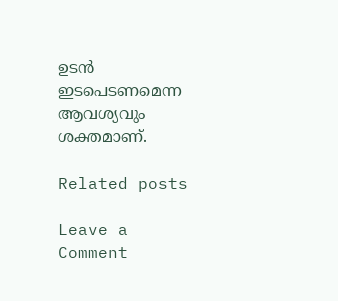ഉടൻ ഇടപെടണമെന്ന ആവശ്യവും ശക്തമാണ്.

Related posts

Leave a Comment